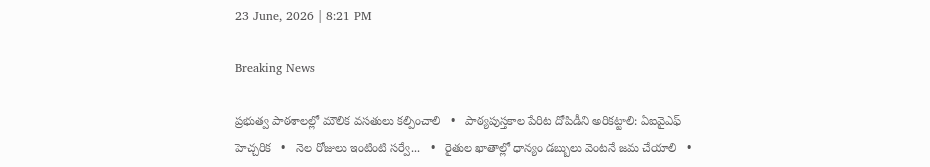23 June, 2026 | 8:21 PM

Breaking News

ప్రభుత్వ పాఠశాలల్లో మౌలిక వసతులు కల్పించాలి   •   పాఠ్యపుస్తకాల పేరిట దోపిడీని అరికట్టాలి: ఏఐవైఎఫ్ హెచ్చరిక   •   నెల రోజులు ఇంటింటి సర్వే...   •   రైతుల ఖాతాల్లో ధాన్యం డబ్బులు వెంటనే జమ చేయాలి   •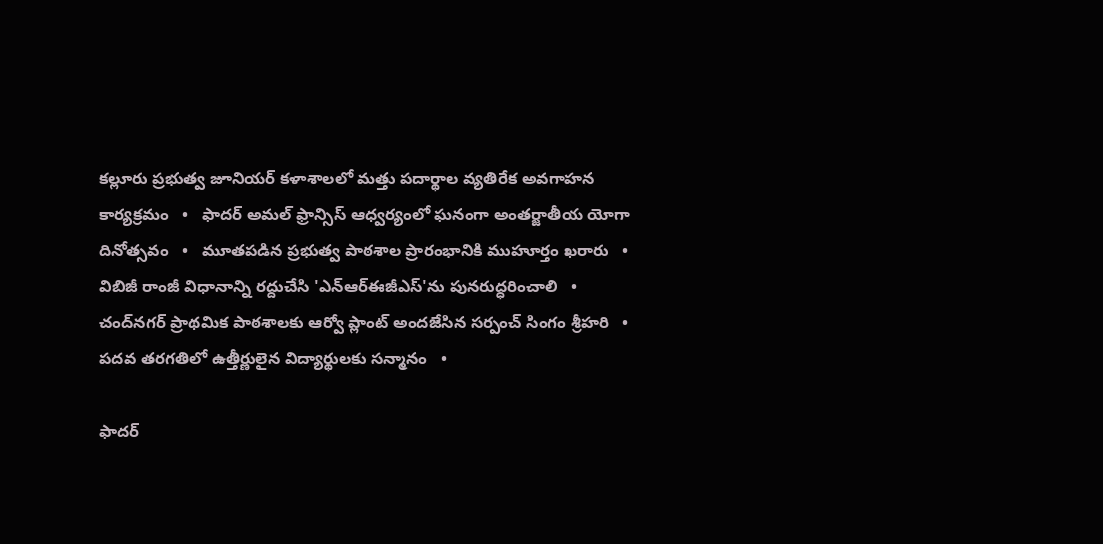కల్లూరు ప్రభుత్వ జూనియర్ కళాశాలలో మత్తు పదార్థాల వ్యతిరేక అవగాహన కార్యక్రమం   •   ఫాదర్ అమల్ ఫ్రాన్సిస్ ఆధ్వర్యంలో ఘనంగా అంతర్జాతీయ యోగా దినోత్సవం   •   మూతపడిన ప్రభుత్వ పాఠశాల ప్రారంభానికి ముహూర్తం ఖరారు   •   విబిజీ రాంజీ విధానాన్ని రద్దుచేసి 'ఎన్ఆర్ఈజీఎస్'ను పునరుద్ధరించాలి   •   చంద్‌నగర్ ప్రాథమిక పాఠశాలకు ఆర్వో ప్లాంట్ అందజేసిన సర్పంచ్ సింగం శ్రీహరి   •   పదవ తరగతిలో ఉత్తీర్ణులైన విద్యార్థులకు సన్మానం   •

ఫాదర్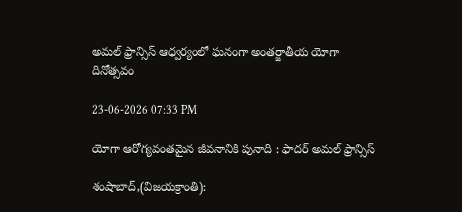అమల్ ఫ్రాన్సిస్ ఆధ్వర్యంలో ఘనంగా అంతర్జాతీయ యోగా దినోత్సవం

23-06-2026 07:33 PM

యోగా ఆరోగ్యవంతమైన జీవనానికి పునాది : ఫాదర్ అమల్ ఫ్రాన్సిస్

శంషాబాద్,(విజయక్రాంతి):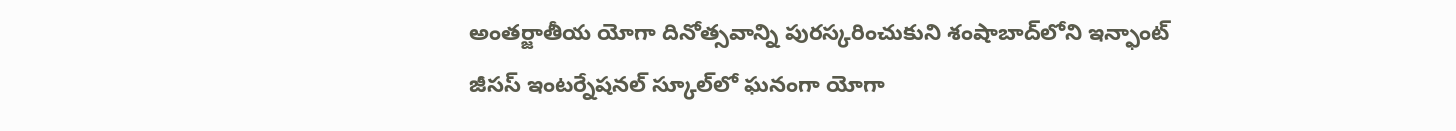అంతర్జాతీయ యోగా దినోత్సవాన్ని పురస్కరించుకుని శంషాబాద్‌లోని ఇన్ఫాంట్ జీసస్ ఇంటర్నేషనల్ స్కూల్‌లో ఘనంగా యోగా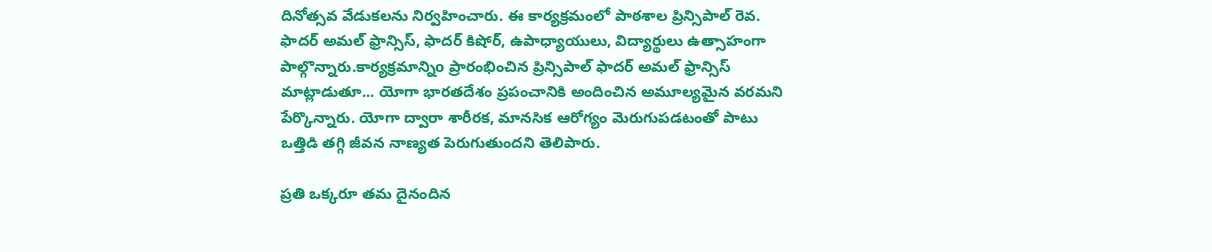దినోత్సవ వేడుకలను నిర్వహించారు. ఈ కార్యక్రమంలో పాఠశాల ప్రిన్సిపాల్ రెవ. ఫాదర్ అమల్ ఫ్రాన్సిస్, ఫాదర్ కిషోర్, ఉపాధ్యాయులు, విద్యార్థులు ఉత్సాహంగా పాల్గొన్నారు.కార్యక్రమాన్నిo ప్రారంభించిన ప్రిన్సిపాల్ ఫాదర్ అమల్ ఫ్రాన్సిస్ మాట్లాడుతూ... యోగా భారతదేశం ప్రపంచానికి అందించిన అమూల్యమైన వరమని పేర్కొన్నారు. యోగా ద్వారా శారీరక, మానసిక ఆరోగ్యం మెరుగుపడటంతో పాటు ఒత్తిడి తగ్గి జీవన నాణ్యత పెరుగుతుందని తెలిపారు.

ప్రతి ఒక్కరూ తమ దైనందిన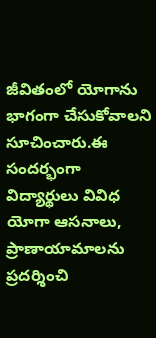జీవితంలో యోగాను భాగంగా చేసుకోవాలని సూచించారు.ఈ సందర్భంగా విద్యార్థులు వివిధ యోగా ఆసనాలు, ప్రాణాయామాలను ప్రదర్శించి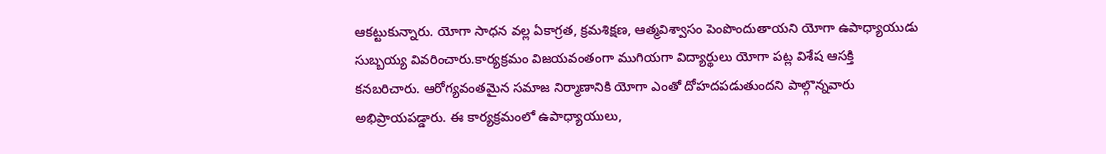ఆకట్టుకున్నారు. యోగా సాధన వల్ల ఏకాగ్రత, క్రమశిక్షణ, ఆత్మవిశ్వాసం పెంపొందుతాయని యోగా ఉపాధ్యాయుడు సుబ్బయ్య వివరించారు.కార్యక్రమం విజయవంతంగా ముగియగా విద్యార్థులు యోగా పట్ల విశేష ఆసక్తి కనబరిచారు. ఆరోగ్యవంతమైన సమాజ నిర్మాణానికి యోగా ఎంతో దోహదపడుతుందని పాల్గొన్నవారు అభిప్రాయపడ్డారు. ఈ కార్యక్రమంలో ఉపాధ్యాయులు,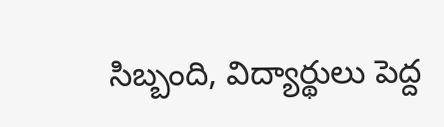సిబ్బంది, విద్యార్థులు పెద్ద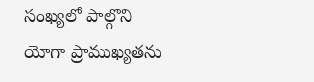సంఖ్యలో పాల్గొని యోగా ప్రాముఖ్యతను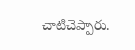చాటిచెప్పారు.